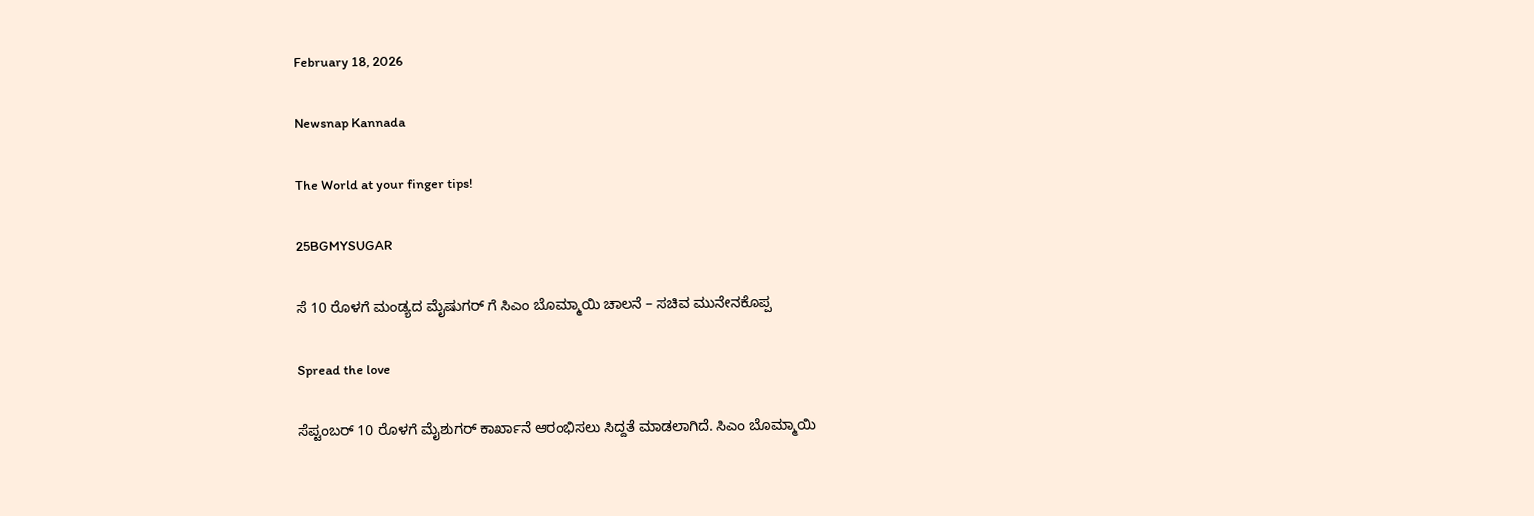February 18, 2026

Newsnap Kannada

The World at your finger tips!

25BGMYSUGAR

ಸೆ 10 ರೊಳಗೆ ಮಂಡ್ಯದ ಮೈಷುಗರ್ ಗೆ ಸಿಎಂ ಬೊಮ್ಮಾಯಿ ಚಾಲನೆ – ಸಚಿವ ಮುನೇನಕೊಪ್ಪ

Spread the love

ಸೆಪ್ಟಂಬರ್ 10 ರೊಳಗೆ‌ ಮೈಶುಗರ್ ಕಾರ್ಖಾನೆ ಆರಂಭಿಸಲು ಸಿದ್ದತೆ ಮಾಡಲಾಗಿದೆ. ಸಿಎಂ ಬೊಮ್ಮಾಯಿ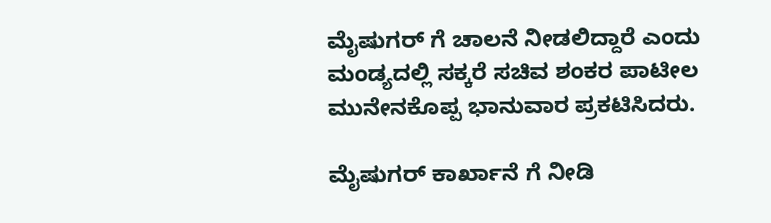ಮೈಷುಗರ್ ಗೆ ಚಾಲನೆ ನೀಡಲಿದ್ದಾರೆ ಎಂದು ಮಂಡ್ಯದಲ್ಲಿ ಸಕ್ಕರೆ ಸಚಿವ ಶಂಕರ ಪಾಟೀಲ ಮುನೇನಕೊಪ್ಪ ಭಾನುವಾರ ಪ್ರಕಟಿಸಿದರು.

ಮೈಷುಗರ್ ಕಾರ್ಖಾನೆ ಗೆ ನೀಡಿ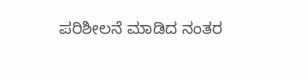ಪರಿಶೀಲನೆ ಮಾಡಿದ ನಂತರ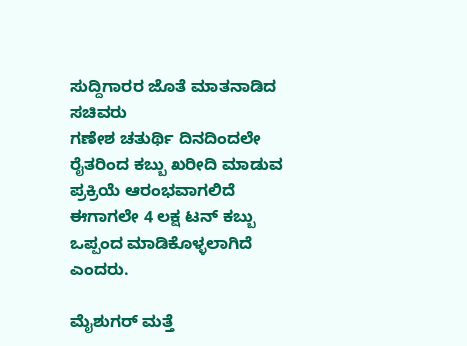ಸುದ್ದಿಗಾರರ ಜೊತೆ ಮಾತನಾಡಿದ ಸಚಿವರು
ಗಣೇಶ ಚತುರ್ಥಿ ದಿನದಿಂದಲೇ ರೈತರಿಂದ ಕಬ್ಬು ಖರೀದಿ ಮಾಡುವ ಪ್ರಕ್ರಿಯೆ ಆರಂಭವಾಗಲಿದೆ
ಈಗಾಗಲೇ 4 ಲಕ್ಷ ಟನ್ ಕಬ್ಬು ಒಪ್ಪಂದ ಮಾಡಿಕೊಳ್ಳಲಾಗಿದೆ ಎಂದರು.

ಮೈಶುಗರ್ ಮತ್ತೆ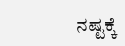ನಷ್ಟಕ್ಕೆ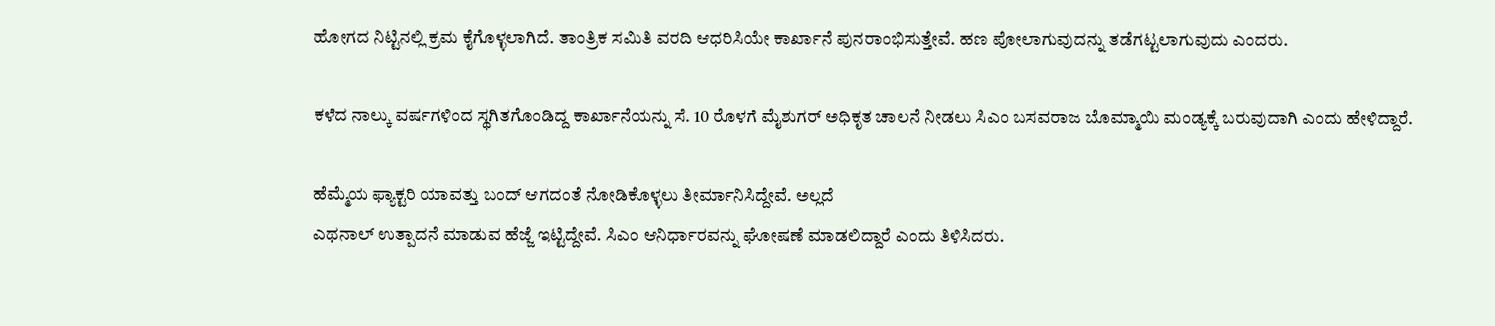ಹೋಗದ ನಿಟ್ಟಿನಲ್ಲಿ ಕ್ರಮ ಕೈಗೊಳ್ಳಲಾಗಿದೆ. ತಾಂತ್ರಿಕ ಸಮಿತಿ ವರದಿ ಆಧರಿಸಿಯೇ ಕಾರ್ಖಾನೆ ಪುನರಾಂಭಿಸುತ್ತೇವೆ. ಹಣ ಪೋಲಾಗುವುದನ್ನು ತಡೆಗಟ್ಟಲಾಗುವುದು ಎಂದರು.

ಕಳೆದ ನಾಲ್ಕು ವರ್ಷಗಳಿಂದ ಸ್ಥಗಿತಗೊಂಡಿದ್ದ ಕಾರ್ಖಾನೆಯನ್ನು ಸೆ. 10 ರೊಳಗೆ ಮೈಶುಗರ್ ಅಧಿಕೃತ ಚಾಲನೆ ನೀಡಲು ಸಿಎಂ ಬಸವರಾಜ ಬೊಮ್ಮಾಯಿ ಮಂಡ್ಯಕ್ಕೆ ಬರುವುದಾಗಿ ಎಂದು ಹೇಳಿದ್ದಾರೆ.

ಹೆಮ್ಮೆಯ ಫ್ಯಾಕ್ಟರಿ ಯಾವತ್ತು ಬಂದ್ ಆಗದಂತೆ ನೋಡಿಕೊಳ್ಳಲು ತೀರ್ಮಾನಿಸಿದ್ದೇವೆ. ಅಲ್ಲದೆ
ಎಥನಾಲ್ ಉತ್ಪಾದನೆ ಮಾಡುವ ಹೆಜ್ಜೆ ಇಟ್ಟಿದ್ದೇವೆ. ಸಿಎಂ ಆನಿರ್ಧಾರವನ್ನು ಘೋಷಣೆ ಮಾಡಲಿದ್ದಾರೆ ಎಂದು ತಿಳಿಸಿದರು.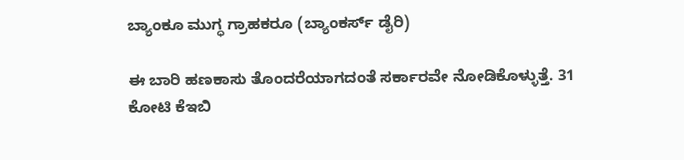ಬ್ಯಾಂಕೂ ಮುಗ್ಧ ಗ್ರಾಹಕರೂ (ಬ್ಯಾಂಕರ್ಸ್ ಡೈರಿ)

ಈ ಬಾರಿ ಹಣಕಾಸು ತೊಂದರೆಯಾಗದಂತೆ ಸರ್ಕಾರವೇ ನೋಡಿಕೊಳ್ಳುತ್ತೆ. 31 ಕೋಟಿ ಕೆಇಬಿ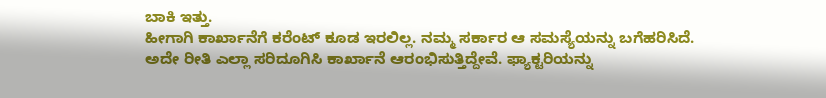ಬಾಕಿ ಇತ್ತು.
ಹೀಗಾಗಿ ಕಾರ್ಖಾನೆಗೆ ಕರೆಂಟ್ ಕೂಡ ಇರಲಿಲ್ಲ. ನಮ್ಮ ಸರ್ಕಾರ ಆ ಸಮಸ್ಯೆಯನ್ನು ಬಗೆಹರಿಸಿದೆ.
ಅದೇ ರೀತಿ ಎಲ್ಲಾ ಸರಿದೂಗಿಸಿ ಕಾರ್ಖಾನೆ ಆರಂಭಿಸುತ್ತಿದ್ದೇವೆ. ಫ್ಯಾಕ್ಟರಿಯನ್ನು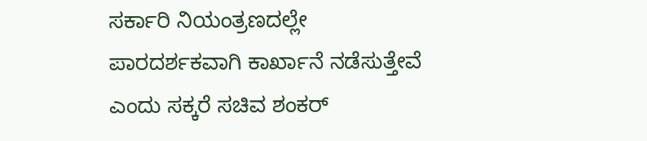ಸರ್ಕಾರಿ ನಿಯಂತ್ರಣದಲ್ಲೇ
ಪಾರದರ್ಶಕವಾಗಿ ಕಾರ್ಖಾನೆ ನಡೆಸುತ್ತೇವೆ ಎಂದು ಸಕ್ಕರೆ ಸಚಿವ ಶಂಕರ್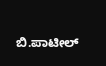ಬಿ.ಪಾಟೀಲ್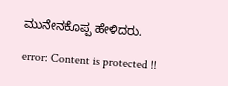ಮುನೇನಕೊಪ್ಪ ಹೇಳಿದರು.

error: Content is protected !!